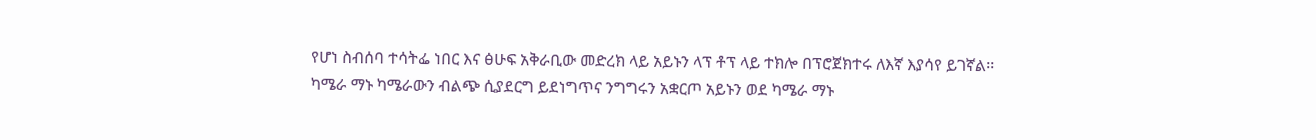የሆነ ስብሰባ ተሳትፌ ነበር እና ፅሁፍ አቅራቢው መድረክ ላይ አይኑን ላፕ ቶፕ ላይ ተክሎ በፕሮጀክተሩ ለእኛ እያሳየ ይገኛል፡፡ ካሜራ ማኑ ካሜራውን ብልጭ ሲያደርግ ይደነግጥና ንግግሩን አቋርጦ አይኑን ወደ ካሜራ ማኑ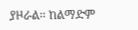ያዞራል፡፡ ከልማድም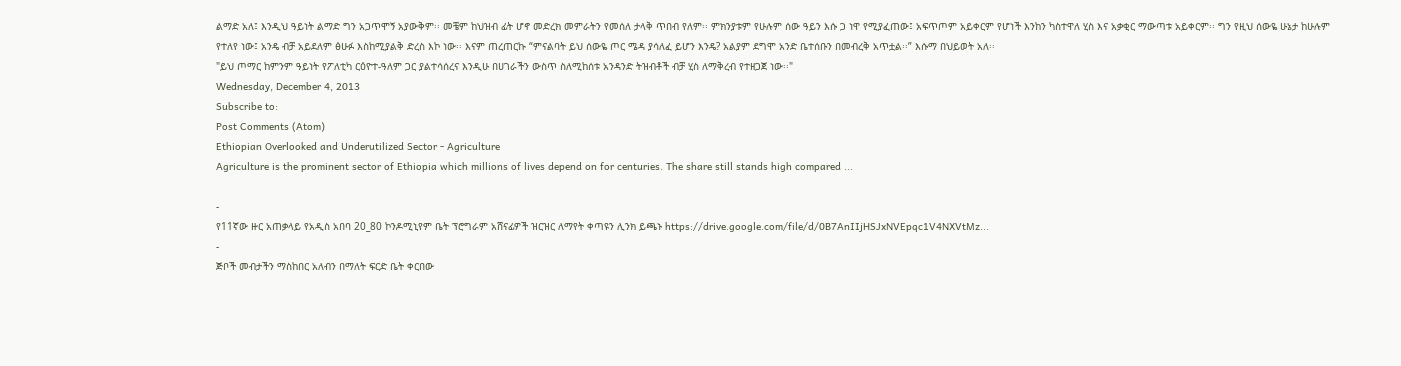ልማድ አለ፤ እንዲህ ዓይነት ልማድ ግን አጋጥሞኝ አያውቅም፡፡ መቼም ከህዝብ ፊት ሆኖ መድረክ መምራትን የመሰለ ታላቅ ጥበብ የለም፡፡ ምክንያቱም የሁሉም ሰው ዓይን እሱ ጋ ነዋ የሚያፈጠው፤ አፍጥጦም አይቀርም የሆነች እንከን ካስተዋለ ሂስ እና አቃቂር ማውጣቱ አይቀርም፡፡ ግን የዚህ ሰውዬ ሁኔታ ከሁሉም የተለየ ነው፤ አንዴ ብቻ አይደለም ፅሁፉ እስከሚያልቅ ድረስ እኮ ነው፡፡ እናም ጠረጠርኩ “ምናልባት ይህ ሰውዬ ጦር ሜዳ ያሳለፈ ይሆን እንዴ? አልያም ደግሞ አንድ ቤተሰቡን በመብረቅ አጥቷል፡፡” እሱማ በህይወት አለ፡፡
"ይህ ጦማር ከምንም ዓይነት የፖለቲካ ርዕዮተ-ዓለም ጋር ያልተሳሰረና እንዲሁ በሀገራችን ውስጥ ስለሚከሰቱ አንዳንድ ትዝብቶች ብቻ ሂስ ለማቅረብ የተዘጋጀ ነው፡፡"
Wednesday, December 4, 2013
Subscribe to:
Post Comments (Atom)
Ethiopian Overlooked and Underutilized Sector - Agriculture
Agriculture is the prominent sector of Ethiopia which millions of lives depend on for centuries. The share still stands high compared ...

-
የ11ኛው ዙር አጠቃላይ የአዲስ አበባ 20_80 ኮንዶሚኒየም ቤት ፕሮግራም አሸናፊዎች ዝርዝር ለማየት ቀጣዩን ሊንክ ይጫኑ https://drive.google.com/file/d/0B7AnIIjHSJxNVEpqc1V4NXVtMz...
-
ጅቦች መብታችን ማስከበር አለብን በማለት ፍርድ ቤት ቀርበው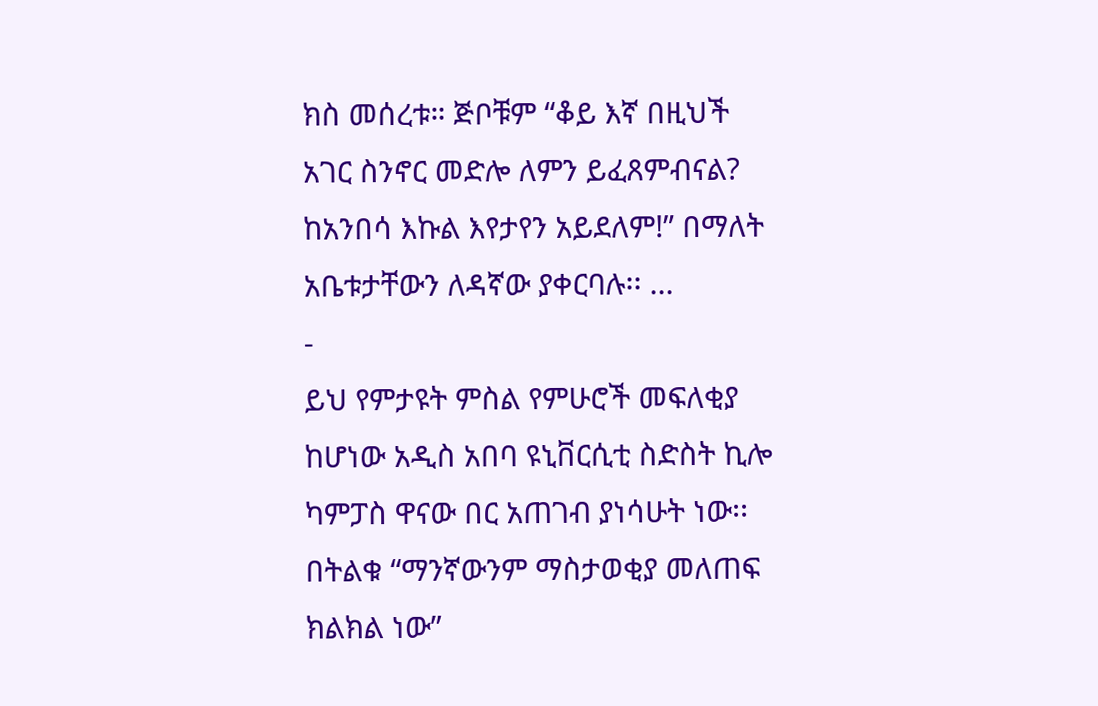ክስ መሰረቱ። ጅቦቹም “ቆይ እኛ በዚህች አገር ስንኖር መድሎ ለምን ይፈጸምብናል? ከአንበሳ እኩል እየታየን አይደለም!” በማለት አቤቱታቸውን ለዳኛው ያቀርባሉ፡፡ ...
-
ይህ የምታዩት ምስል የምሁሮች መፍለቂያ ከሆነው አዲስ አበባ ዩኒቨርሲቲ ስድስት ኪሎ ካምፓስ ዋናው በር አጠገብ ያነሳሁት ነው፡፡ በትልቁ “ማንኛውንም ማስታወቂያ መለጠፍ ክልክል ነው”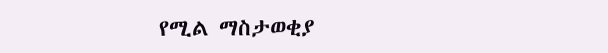የሚል ማስታወቂያ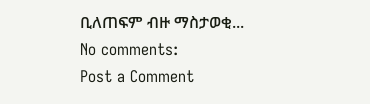ቢለጠፍም ብዙ ማስታወቂ...
No comments:
Post a Comment